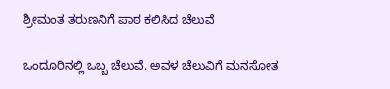ಶ್ರೀಮಂತ ತರುಣನಿಗೆ ಪಾಠ ಕಲಿಸಿದ ಚೆಲುವೆ

ಒಂದೂರಿನಲ್ಲಿ ಒಬ್ಬ ಚೆಲುವೆ. ಅವಳ ಚೆಲುವಿಗೆ ಮನಸೋತ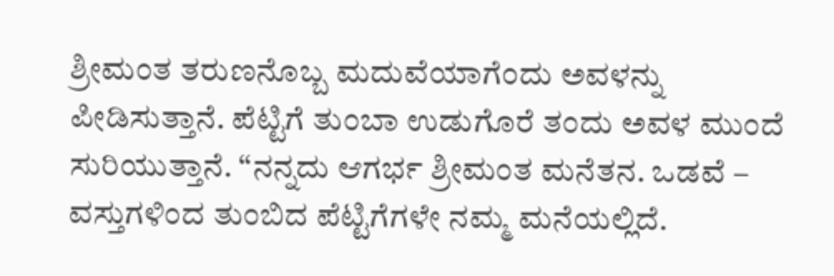ಶ್ರೀಮಂತ ತರುಣನೊಬ್ಬ ಮದುವೆಯಾಗೆಂದು ಅವಳನ್ನು ಪೀಡಿಸುತ್ತಾನೆ. ಪೆಟ್ಟಿಗೆ ತುಂಬಾ ಉಡುಗೊರೆ ತಂದು ಅವಳ ಮುಂದೆ ಸುರಿಯುತ್ತಾನೆ. “ನನ್ನದು ಆಗರ್ಭ ಶ್ರೀಮಂತ ಮನೆತನ. ಒಡವೆ – ವಸ್ತುಗಳಿಂದ ತುಂಬಿದ ಪೆಟ್ಟಿಗೆಗಳೇ ನಮ್ಮ ಮನೆಯಲ್ಲಿದೆ.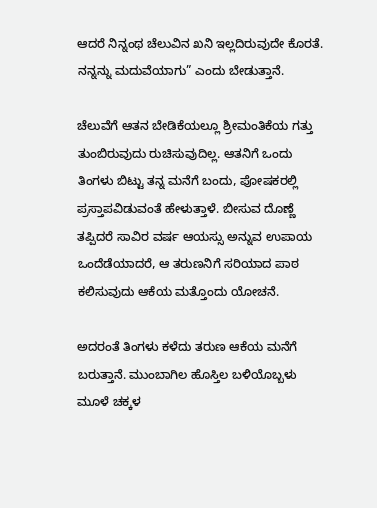ಆದರೆ ನಿನ್ನಂಥ ಚೆಲುವಿನ ಖನಿ ಇಲ್ಲದಿರುವುದೇ ಕೊರತೆ. ನನ್ನನ್ನು ಮದುವೆಯಾಗು” ಎಂದು ಬೇಡುತ್ತಾನೆ.

ಚೆಲುವೆಗೆ ಆತನ ಬೇಡಿಕೆಯಲ್ಲೂ ಶ್ರೀಮಂತಿಕೆಯ ಗತ್ತು ತುಂಬಿರುವುದು ರುಚಿಸುವುದಿಲ್ಲ. ಆತನಿಗೆ ಒಂದು ತಿಂಗಳು ಬಿಟ್ಟು ತನ್ನ ಮನೆಗೆ ಬಂದು, ಪೋಷಕರಲ್ಲಿ ಪ್ರಸ್ತಾಪವಿಡುವಂತೆ ಹೇಳುತ್ತಾಳೆ. ಬೀಸುವ ದೊಣ್ಣೆ ತಪ್ಪಿದರೆ ಸಾವಿರ ವರ್ಷ ಆಯಸ್ಸು ಅನ್ನುವ ಉಪಾಯ ಒಂದೆಡೆಯಾದರೆ, ಆ ತರುಣನಿಗೆ ಸರಿಯಾದ ಪಾಠ ಕಲಿಸುವುದು ಆಕೆಯ ಮತ್ತೊಂದು ಯೋಚನೆ.

ಅದರಂತೆ ತಿಂಗಳು ಕಳೆದು ತರುಣ ಆಕೆಯ ಮನೆಗೆ ಬರುತ್ತಾನೆ. ಮುಂಬಾಗಿಲ ಹೊಸ್ತಿಲ ಬಳಿಯೊಬ್ಬಳು ಮೂಳೆ ಚಕ್ಕಳ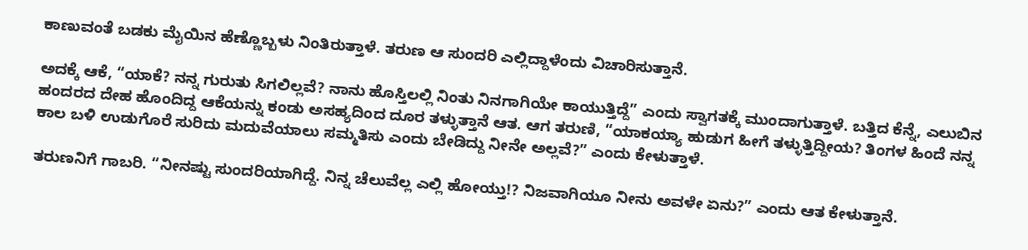ಕಾಣುವಂತೆ ಬಡಕು ಮೈಯಿನ ಹೆಣ್ಣೊಬ್ಬಳು ನಿಂತಿರುತ್ತಾಳೆ. ತರುಣ ಆ ಸುಂದರಿ ಎಲ್ಲಿದ್ದಾಳೆಂದು ವಿಚಾರಿಸುತ್ತಾನೆ.

ಅದಕ್ಕೆ ಆಕೆ, “ಯಾಕೆ? ನನ್ನ ಗುರುತು ಸಿಗಲಿಲ್ಲವೆ? ನಾನು ಹೊಸ್ತಿಲಲ್ಲಿ ನಿಂತು ನಿನಗಾಗಿಯೇ ಕಾಯುತ್ತಿದ್ದೆ” ಎಂದು ಸ್ವಾಗತಕ್ಕೆ ಮುಂದಾಗುತ್ತಾಳೆ. ಬತ್ತಿದ ಕೆನ್ನೆ, ಎಲುಬಿನ ಹಂದರದ ದೇಹ ಹೊಂದಿದ್ದ ಆಕೆಯನ್ನು ಕಂಡು ಅಸಹ್ಯದಿಂದ ದೂರ ತಳ್ಳುತ್ತಾನೆ ಆತ. ಆಗ ತರುಣಿ, “ಯಾಕಯ್ಯಾ ಹುಡುಗ ಹೀಗೆ ತಳ್ಳುತ್ತಿದ್ದೀಯ? ತಿಂಗಳ ಹಿಂದೆ ನನ್ನ ಕಾಲ ಬಳಿ ಉಡುಗೊರೆ ಸುರಿದು ಮದುವೆಯಾಲು ಸಮ್ಮತಿಸು ಎಂದು ಬೇಡಿದ್ದು ನೀನೇ ಅಲ್ಲವೆ?” ಎಂದು ಕೇಳುತ್ತಾಳೆ.

ತರುಣನಿಗೆ ಗಾಬರಿ. “ನೀನಷ್ಟು ಸುಂದರಿಯಾಗಿದ್ದೆ. ನಿನ್ನ ಚೆಲುವೆಲ್ಲ ಎಲ್ಲಿ ಹೋಯ್ತು!? ನಿಜವಾಗಿಯೂ ನೀನು ಅವಳೇ ಏನು?” ಎಂದು ಆತ ಕೇಳುತ್ತಾನೆ.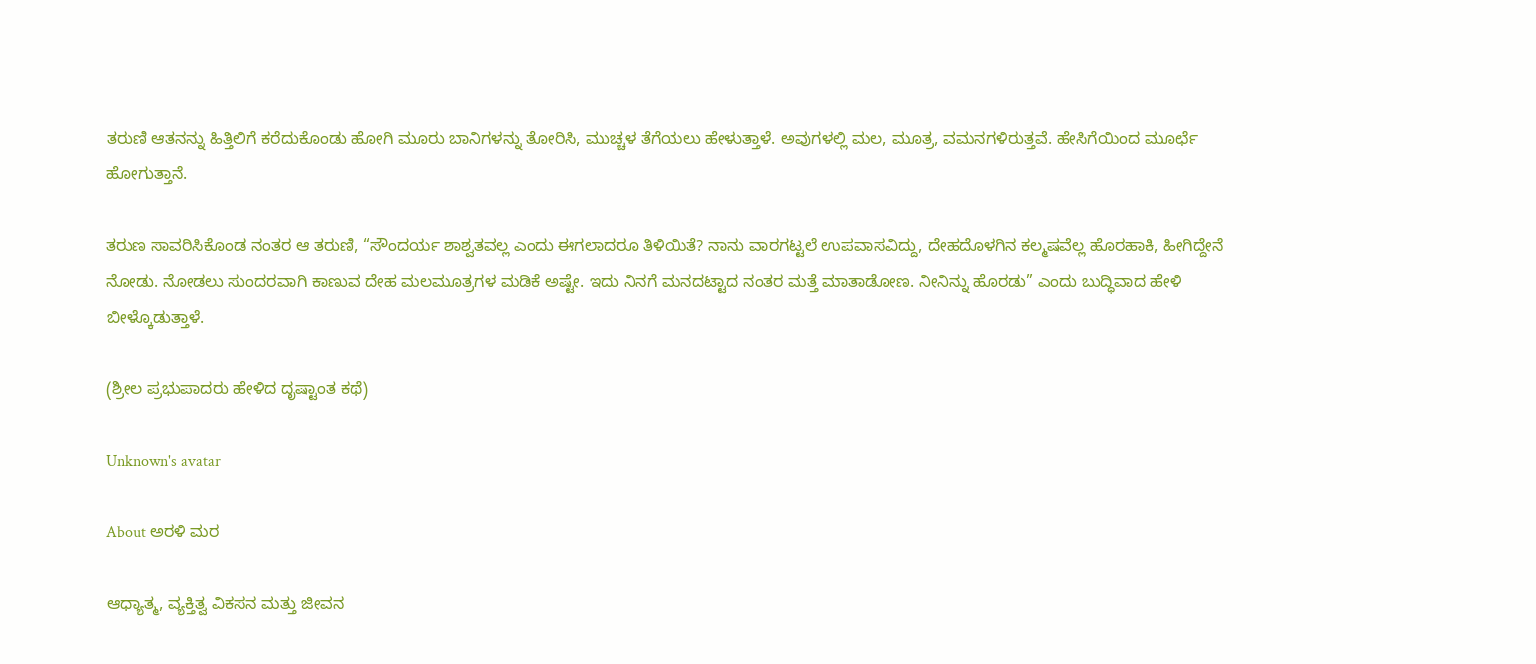ತರುಣಿ ಆತನನ್ನು ಹಿತ್ತಿಲಿಗೆ ಕರೆದುಕೊಂಡು ಹೋಗಿ ಮೂರು ಬಾನಿಗಳನ್ನು ತೋರಿಸಿ, ಮುಚ್ಚಳ ತೆಗೆಯಲು ಹೇಳುತ್ತಾಳೆ. ಅವುಗಳಲ್ಲಿ ಮಲ, ಮೂತ್ರ, ವಮನಗಳಿರುತ್ತವೆ. ಹೇಸಿಗೆಯಿಂದ ಮೂರ್ಛೆ ಹೋಗುತ್ತಾನೆ.

ತರುಣ ಸಾವರಿಸಿಕೊಂಡ ನಂತರ ಆ ತರುಣಿ, “ಸೌಂದರ್ಯ ಶಾಶ್ವತವಲ್ಲ ಎಂದು ಈಗಲಾದರೂ ತಿಳಿಯಿತೆ? ನಾನು ವಾರಗಟ್ಟಲೆ ಉಪವಾಸವಿದ್ದು, ದೇಹದೊಳಗಿನ ಕಲ್ಮಷವೆಲ್ಲ ಹೊರಹಾಕಿ, ಹೀಗಿದ್ದೇನೆ ನೋಡು. ನೋಡಲು ಸುಂದರವಾಗಿ ಕಾಣುವ ದೇಹ ಮಲಮೂತ್ರಗಳ ಮಡಿಕೆ ಅಷ್ಟೇ. ಇದು ನಿನಗೆ ಮನದಟ್ಟಾದ ನಂತರ ಮತ್ತೆ ಮಾತಾಡೋಣ. ನೀನಿನ್ನು ಹೊರಡು” ಎಂದು ಬುದ್ಧಿವಾದ ಹೇಳಿ ಬೀಳ್ಕೊಡುತ್ತಾಳೆ.

(ಶ್ರೀಲ ಪ್ರಭುಪಾದರು ಹೇಳಿದ ದೃಷ್ಟಾಂತ ಕಥೆ)

Unknown's avatar

About ಅರಳಿ ಮರ

ಆಧ್ಯಾತ್ಮ, ವ್ಯಕ್ತಿತ್ವ ವಿಕಸನ ಮತ್ತು ಜೀವನ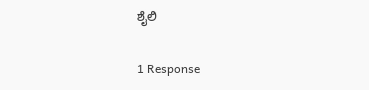ಶೈಲಿ

1 Response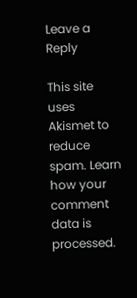Leave a Reply

This site uses Akismet to reduce spam. Learn how your comment data is processed.